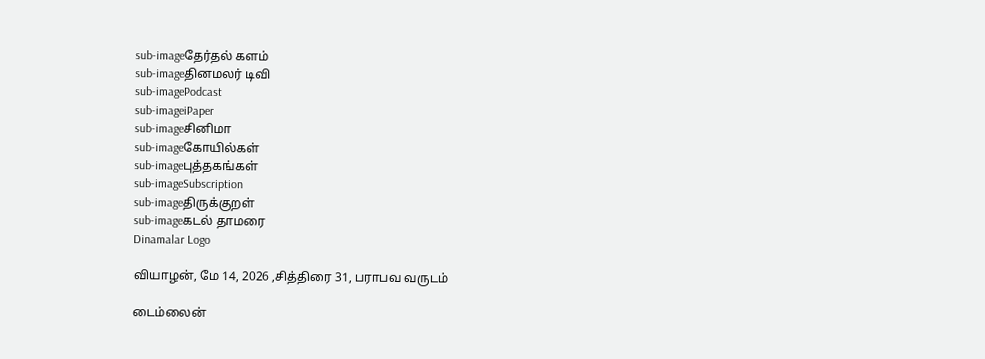sub-imageதேர்தல் களம்
sub-imageதினமலர் டிவி
sub-imagePodcast
sub-imageiPaper
sub-imageசினிமா
sub-imageகோயில்கள்
sub-imageபுத்தகங்கள்
sub-imageSubscription
sub-imageதிருக்குறள்
sub-imageகடல் தாமரை
Dinamalar Logo

வியாழன், மே 14, 2026 ,சித்திரை 31, பராபவ வருடம்

டைம்லைன்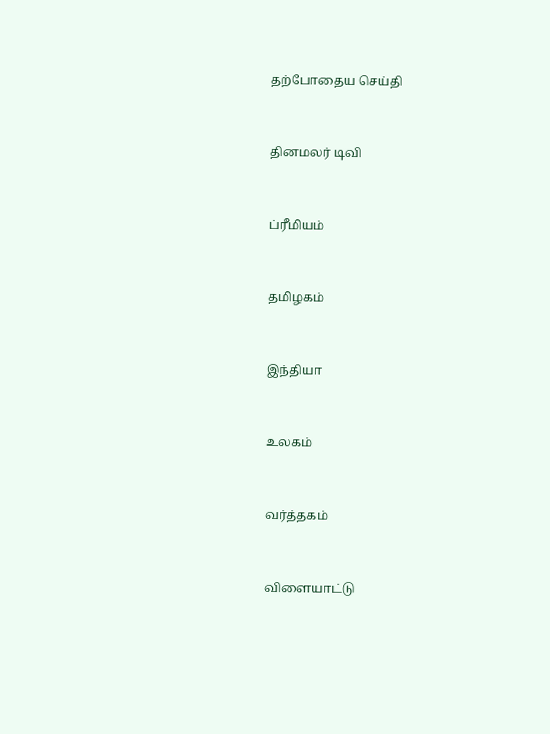தற்போதைய செய்தி


தினமலர் டிவி


ப்ரீமியம்


தமிழகம்


இந்தியா


உலகம்


வர்த்தகம்


விளையாட்டு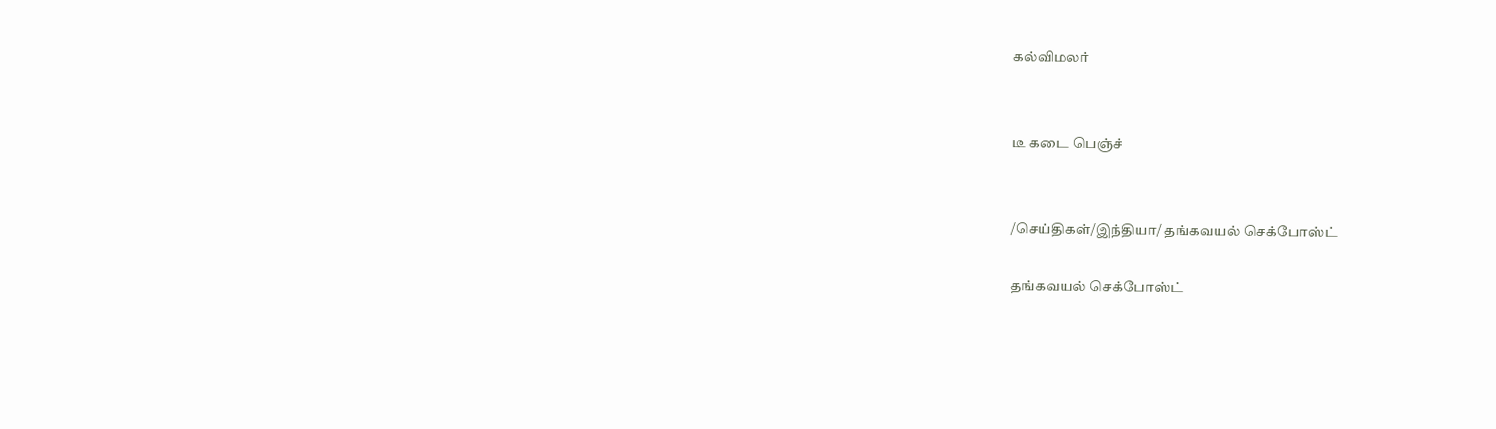கல்விமலர்


டீ கடை பெஞ்ச்


/செய்திகள்/இந்தியா/ தங்கவயல் செக்போஸ்ட்

தங்கவயல் செக்போஸ்ட்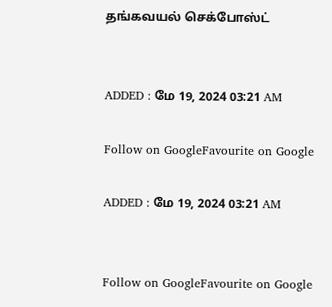தங்கவயல் செக்போஸ்ட்


ADDED : மே 19, 2024 03:21 AM

Follow on GoogleFavourite on Google

ADDED : மே 19, 2024 03:21 AM


Follow on GoogleFavourite on Google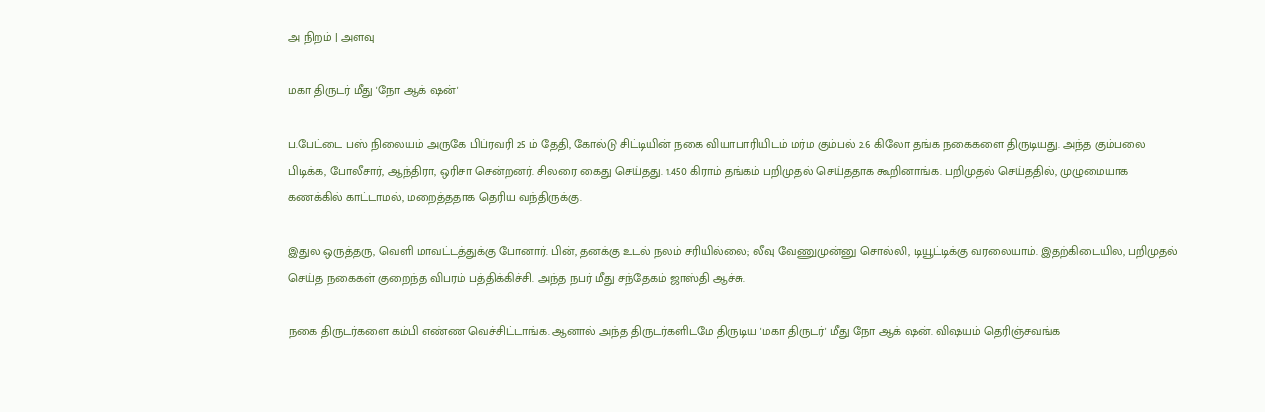அ நிறம் | அளவு

மகா திருடர் மீது 'நோ ஆக் ஷன்'

ப.பேட்டை பஸ் நிலையம் அருகே பிப்ரவரி 25 ம் தேதி, கோல்டு சிட்டியின் நகை வியாபாரியிடம் மர்ம கும்பல் 2.6 கிலோ தங்க நகைகளை திருடியது. அந்த கும்பலை பிடிக்க, போலீசார், ஆந்திரா, ஒரிசா சென்றனர். சிலரை கைது செய்தது. 1.450 கிராம் தங்கம் பறிமுதல் செய்ததாக கூறினாங்க. பறிமுதல் செய்ததில், முழுமையாக கணக்கில் காட்டாமல், மறைத்ததாக தெரிய வந்திருக்கு.

இதுல ஒருத்தரு, வெளி மாவட்டத்துக்கு போனார். பின், தனக்கு உடல் நலம் சரியில்லை; லீவு வேணுமுன்னு சொல்லி, டியூட்டிக்கு வரலையாம். இதற்கிடையில, பறிமுதல் செய்த நகைகள் குறைந்த விபரம் பத்திக்கிச்சி. அந்த நபர் மீது சந்தேகம் ஜாஸ்தி ஆச்சு.

நகை திருடர்களை கம்பி எண்ண வெச்சிட்டாங்க. ஆனால் அந்த திருடர்களிடமே திருடிய 'மகா திருடர்' மீது நோ ஆக் ஷன். விஷயம் தெரிஞ்சவங்க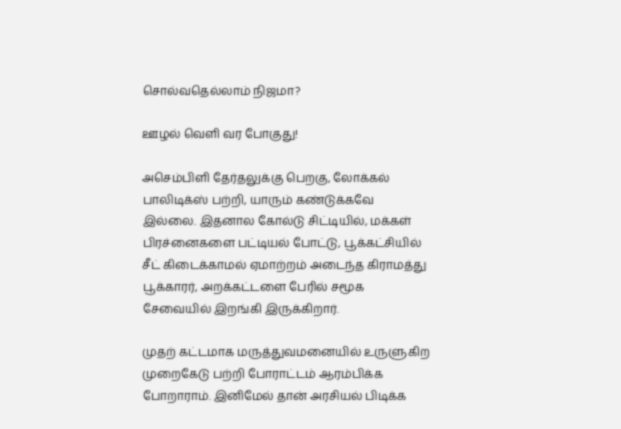சொல்வதெல்லாம் நிஜமா?

ஊழல் வெளி வர போகுது!

அசெம்பிளி தேர்தலுக்கு பெறகு, லோக்கல் பாலிடிக்ஸ் பற்றி, யாரும் கண்டுக்கவே இல்லை. இதனால கோல்டு சிட்டியில், மக்கள் பிரச்னைகளை பட்டியல் போட்டு, பூக்கட்சியில் சீட் கிடைக்காமல் ஏமாற்றம் அடைந்த கிராமத்து பூக்காரர், அறக்கட்டளை பேரில் சமூக சேவையில் இறங்கி இருக்கிறார்.

முதற் கட்டமாக மருத்துவமனையில் உருளுகிற முறைகேடு பற்றி போராட்டம் ஆரம்பிக்க போறாராம். இனிமேல் தான் அரசியல் பிடிக்க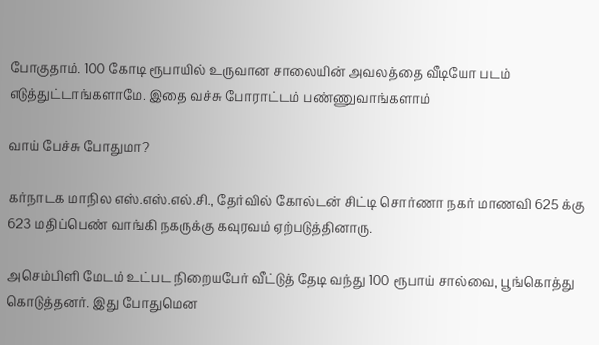போகுதாம். 100 கோடி ரூபாயில் உருவான சாலையின் அவலத்தை வீடியோ படம் எடுத்துட்டாங்களாமே. இதை வச்சு போராட்டம் பண்ணுவாங்களாம்

வாய் பேச்சு போதுமா?

கர்நாடக மாநில எஸ்.எஸ்.எல்.சி., தேர்வில் கோல்டன் சிட்டி சொர்ணா நகர் மாணவி 625 க்கு 623 மதிப்பெண் வாங்கி நகருக்கு கவுரவம் ஏற்படுத்தினாரு.

அசெம்பிளி மேடம் உட்பட நிறையபேர் வீட்டுத் தேடி வந்து 100 ரூபாய் சால்வை, பூங்கொத்து கொடுத்தனர். இது போதுமென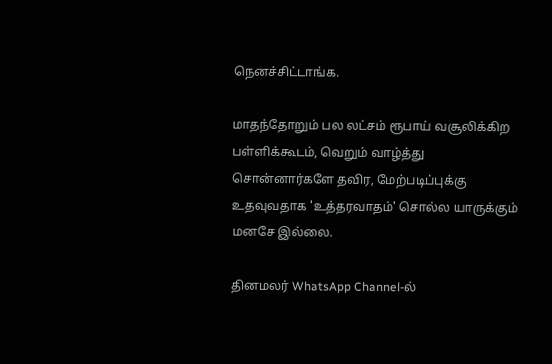நெனச்சிட்டாங்க.

மாதந்தோறும் பல லட்சம் ரூபாய் வசூலிக்கிற பள்ளிக்கூடம், வெறும் வாழ்த்து சொன்னார்களே தவிர, மேற்படிப்புக்கு உதவுவதாக 'உத்தரவாதம்' சொல்ல யாருக்கும் மனசே இல்லை.

தினமலர் WhatsApp Channel-ல்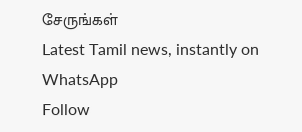சேருங்கள்
Latest Tamil news, instantly on WhatsApp
Follow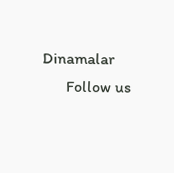Dinamalar
      Follow us